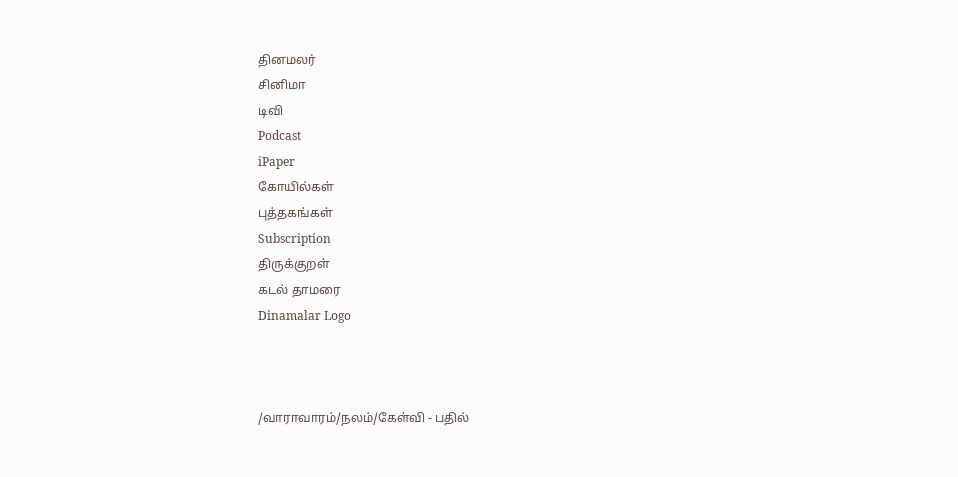தினமலர்
சினிமா
டிவி
Podcast
iPaper
கோயில்கள்
புத்தகங்கள்
Subscription
திருக்குறள்
கடல் தாமரை
Dinamalar Logo



/வாராவாரம்/நலம்/கேள்வி - பதில்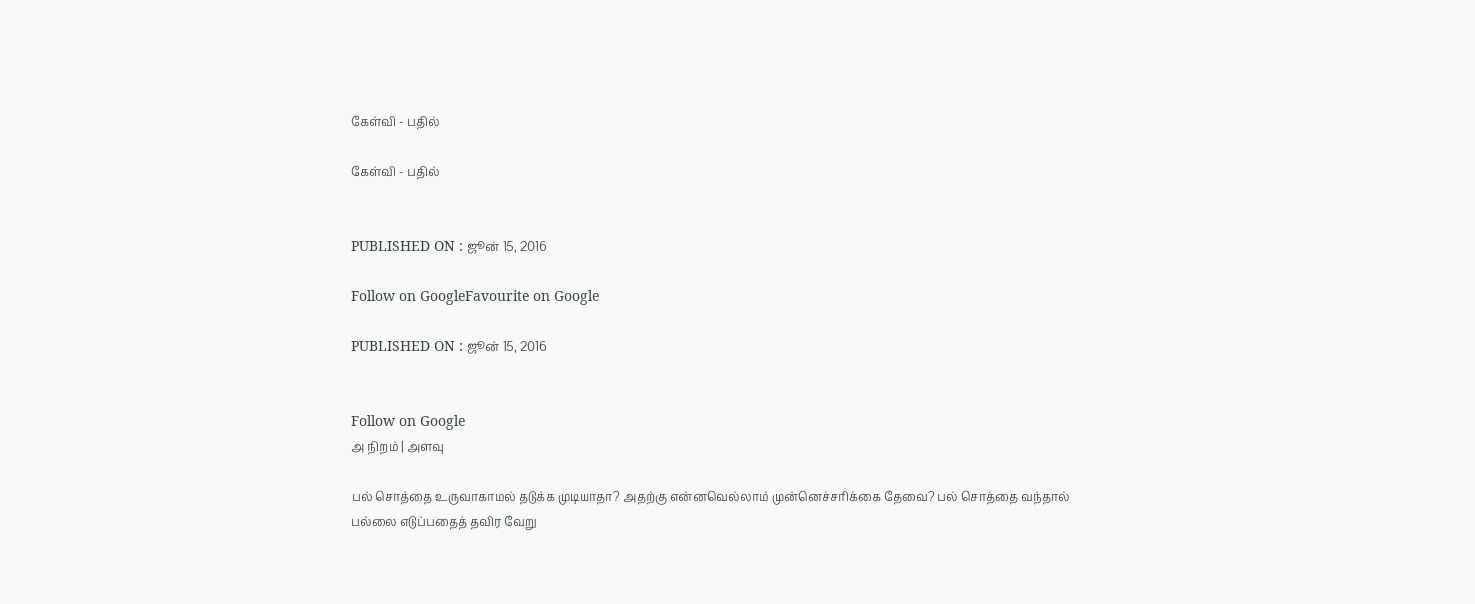கேள்வி - பதில்

கேள்வி - பதில்


PUBLISHED ON : ஜூன் 15, 2016

Follow on GoogleFavourite on Google

PUBLISHED ON : ஜூன் 15, 2016


Follow on Google
அ நிறம் | அளவு

பல் சொத்தை உருவாகாமல் தடுக்க முடியாதா? அதற்கு என்னவெல்லாம் முன்னெச்சரிக்கை தேவை? பல் சொத்தை வந்தால் பல்லை எடுப்பதைத் தவிர வேறு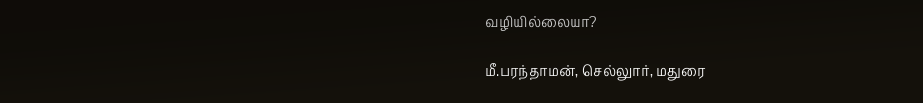வழியில்லையா?

மீ.பரந்தாமன், செல்லுார், மதுரை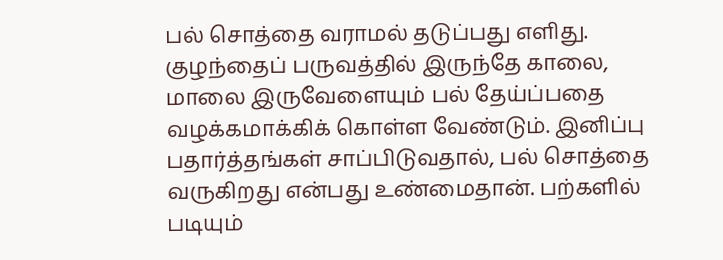பல் சொத்தை வராமல் தடுப்பது எளிது. குழந்தைப் பருவத்தில் இருந்தே காலை, மாலை இருவேளையும் பல் தேய்ப்பதை வழக்கமாக்கிக் கொள்ள வேண்டும். இனிப்பு பதார்த்தங்கள் சாப்பிடுவதால், பல் சொத்தை வருகிறது என்பது உண்மைதான். பற்களில் படியும்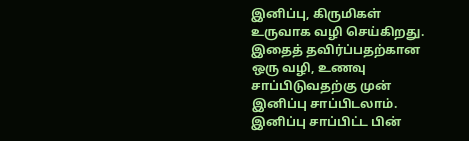இனிப்பு, கிருமிகள் உருவாக வழி செய்கிறது. இதைத் தவிர்ப்பதற்கான ஒரு வழி, உணவு சாப்பிடுவதற்கு முன் இனிப்பு சாப்பிடலாம். இனிப்பு சாப்பிட்ட பின்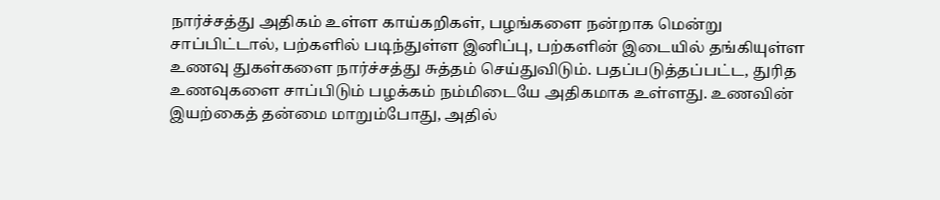நார்ச்சத்து அதிகம் உள்ள காய்கறிகள், பழங்களை நன்றாக மென்று சாப்பிட்டால், பற்களில் படிந்துள்ள இனிப்பு, பற்களின் இடையில் தங்கியுள்ள உணவு துகள்களை நார்ச்சத்து சுத்தம் செய்துவிடும். பதப்படுத்தப்பட்ட, துரித உணவுகளை சாப்பிடும் பழக்கம் நம்மிடையே அதிகமாக உள்ளது. உணவின் இயற்கைத் தன்மை மாறும்போது, அதில்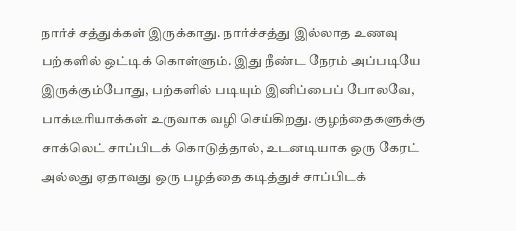நார்ச் சத்துக்கள் இருக்காது. நார்ச்சத்து இல்லாத உணவு பற்களில் ஒட்டிக் கொள்ளும். இது நீண்ட நேரம் அப்படியே இருக்கும்போது, பற்களில் படியும் இனிப்பைப் போலவே, பாக்டீரியாக்கள் உருவாக வழி செய்கிறது. குழந்தைகளுக்கு சாக்லெட் சாப்பிடக் கொடுத்தால், உடனடியாக ஒரு கேரட் அல்லது ஏதாவது ஒரு பழத்தை கடித்துச் சாப்பிடக்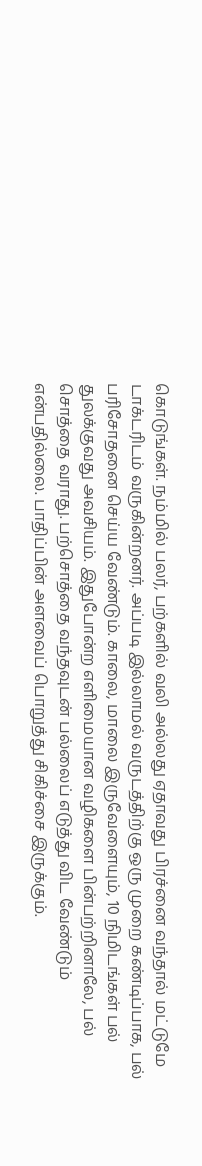கொடுங்கள். நம்மில் பலர், பற்களில் வலி அல்லது ஏதாவது பிரச்னை வந்தால் மட்டுமே டாக்டரிடம் வருகின்றனர். அப்படி இல்லாமல் வருடத்திற்கு ஒரு முறை கண்டிப்பாக, பல் பரிசோதனை செய்ய வேண்டும். காலை, மாலை இருவேளையும், 10 நிமிடங்கள் பல் துலக்குவது அவசியம். இதுபோன்ற எளிமையான வழிகளை பின்பற்றினாலே, பல் சொத்தை வராது. பற்சொத்தை வந்தவுடன் பல்லைப் எடுத்து விட வேண்டும் என்பதில்லை. பாதிப்பின் அளவைப் பொறுத்து சிகிச்சை இருக்கும்.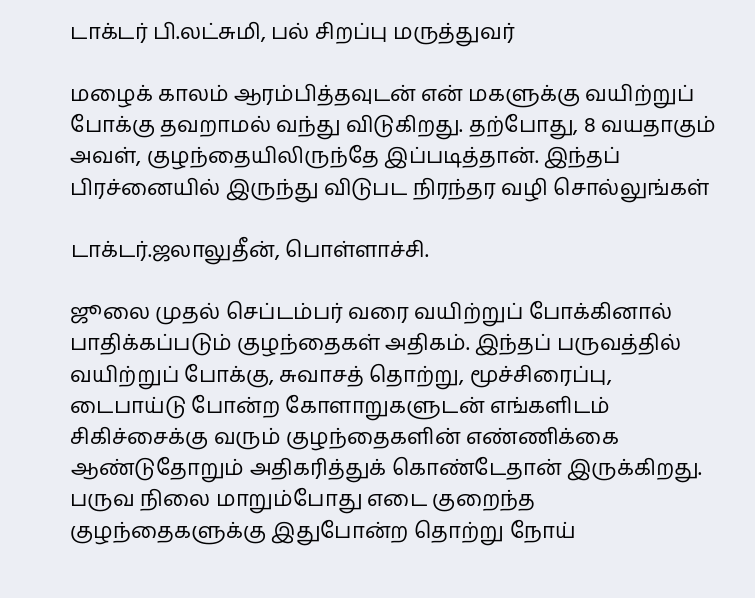டாக்டர் பி.லட்சுமி, பல் சிறப்பு மருத்துவர்

மழைக் காலம் ஆரம்பித்தவுடன் என் மகளுக்கு வயிற்றுப் போக்கு தவறாமல் வந்து விடுகிறது. தற்போது, 8 வயதாகும் அவள், குழந்தையிலிருந்தே இப்படித்தான். இந்தப் பிரச்னையில் இருந்து விடுபட நிரந்தர வழி சொல்லுங்கள்

டாக்டர்.ஜலாலுதீன், பொள்ளாச்சி.

ஜூலை முதல் செப்டம்பர் வரை வயிற்றுப் போக்கினால் பாதிக்கப்படும் குழந்தைகள் அதிகம். இந்தப் பருவத்தில் வயிற்றுப் போக்கு, சுவாசத் தொற்று, மூச்சிரைப்பு, டைபாய்டு போன்ற கோளாறுகளுடன் எங்களிடம் சிகிச்சைக்கு வரும் குழந்தைகளின் எண்ணிக்கை ஆண்டுதோறும் அதிகரித்துக் கொண்டேதான் இருக்கிறது. பருவ நிலை மாறும்போது எடை குறைந்த குழந்தைகளுக்கு இதுபோன்ற தொற்று நோய்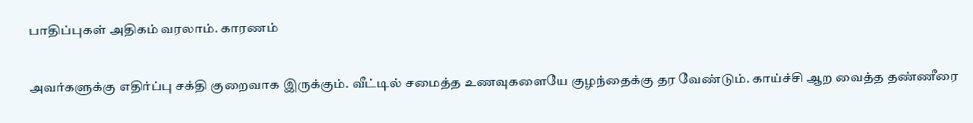பாதிப்புகள் அதிகம் வரலாம். காரணம்

அவர்களுக்கு எதிர்ப்பு சக்தி குறைவாக இருக்கும். வீட்டில் சமைத்த உணவுகளையே குழந்தைக்கு தர வேண்டும். காய்ச்சி ஆற வைத்த தண்ணீரை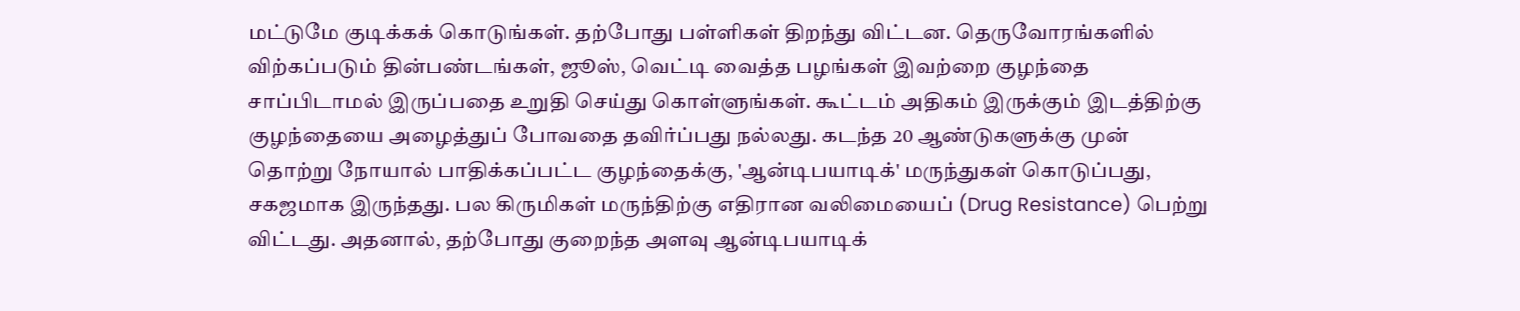மட்டுமே குடிக்கக் கொடுங்கள். தற்போது பள்ளிகள் திறந்து விட்டன. தெருவோரங்களில் விற்கப்படும் தின்பண்டங்கள், ஜூஸ், வெட்டி வைத்த பழங்கள் இவற்றை குழந்தை சாப்பிடாமல் இருப்பதை உறுதி செய்து கொள்ளுங்கள். கூட்டம் அதிகம் இருக்கும் இடத்திற்கு குழந்தையை அழைத்துப் போவதை தவிர்ப்பது நல்லது. கடந்த 20 ஆண்டுகளுக்கு முன் தொற்று நோயால் பாதிக்கப்பட்ட குழந்தைக்கு, 'ஆன்டிபயாடிக்' மருந்துகள் கொடுப்பது, சகஜமாக இருந்தது. பல கிருமிகள் மருந்திற்கு எதிரான வலிமையைப் (Drug Resistance) பெற்று விட்டது. அதனால், தற்போது குறைந்த அளவு ஆன்டிபயாடிக்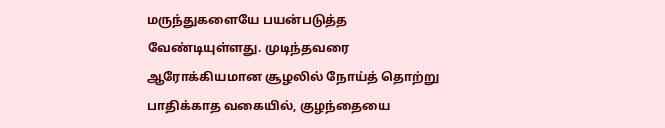மருந்துகளையே பயன்படுத்த வேண்டியுள்ளது. முடிந்தவரை ஆரோக்கியமான சூழலில் நோய்த் தொற்று பாதிக்காத வகையில், குழந்தையை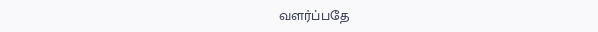வளர்ப்பதே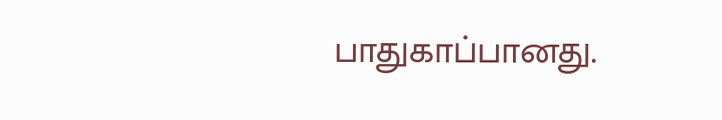பாதுகாப்பானது.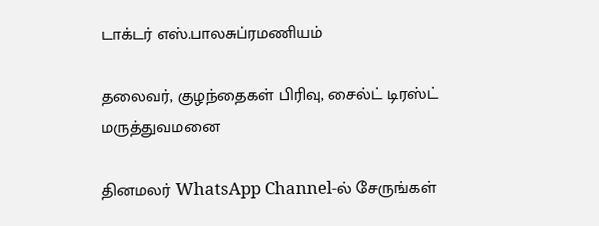டாக்டர் எஸ்.பாலசுப்ரமணியம்

தலைவர், குழந்தைகள் பிரிவு, சைல்ட் டிரஸ்ட் மருத்துவமனை

தினமலர் WhatsApp Channel-ல் சேருங்கள்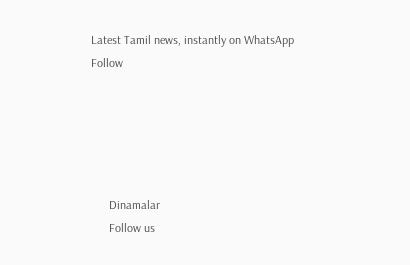Latest Tamil news, instantly on WhatsApp
Follow





      Dinamalar
      Follow us